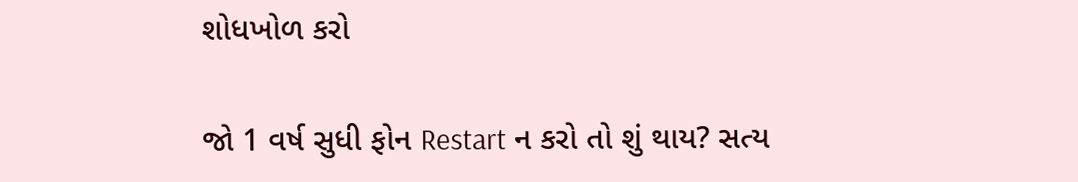શોધખોળ કરો

જો 1 વર્ષ સુધી ફોન Restart ન કરો તો શું થાય? સત્ય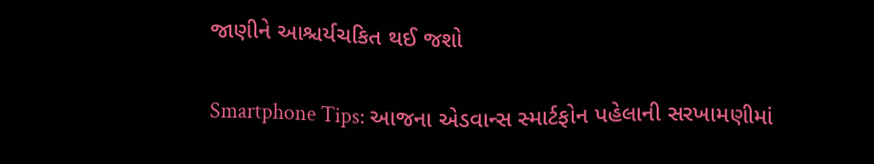જાણીને આશ્ચર્યચકિત થઈ જશો

Smartphone Tips: આજના એડવાન્સ સ્માર્ટફોન પહેલાની સરખામણીમાં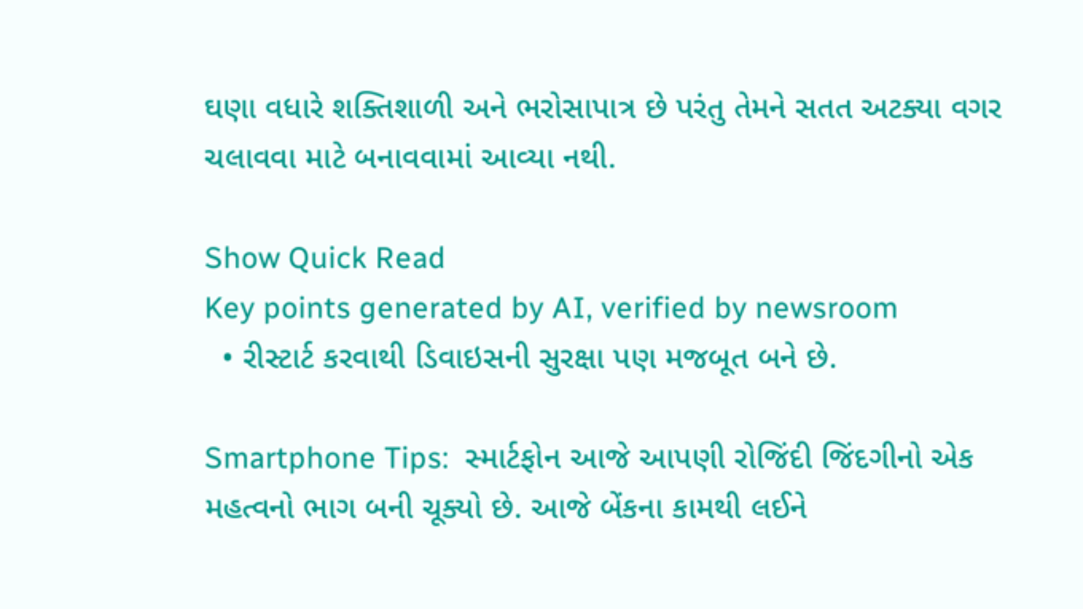ઘણા વધારે શક્તિશાળી અને ભરોસાપાત્ર છે પરંતુ તેમને સતત અટક્યા વગર ચલાવવા માટે બનાવવામાં આવ્યા નથી.

Show Quick Read
Key points generated by AI, verified by newsroom
  • રીસ્ટાર્ટ કરવાથી ડિવાઇસની સુરક્ષા પણ મજબૂત બને છે.

Smartphone Tips:  સ્માર્ટફોન આજે આપણી રોજિંદી જિંદગીનો એક મહત્વનો ભાગ બની ચૂક્યો છે. આજે બેંકના કામથી લઈને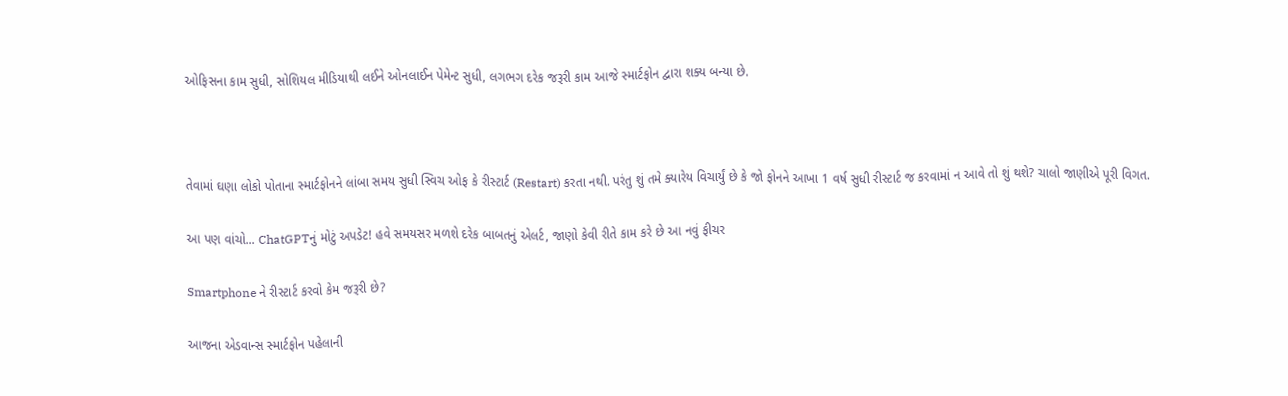ઓફિસના કામ સુધી, સોશિયલ મીડિયાથી લઈને ઓનલાઈન પેમેન્ટ સુધી, લગભગ દરેક જરૂરી કામ આજે સ્માર્ટફોન દ્વારા શક્ય બન્યા છે.



તેવામાં ઘણા લોકો પોતાના સ્માર્ટફોનને લાંબા સમય સુધી સ્વિચ ઓફ કે રીસ્ટાર્ટ (Restart) કરતા નથી. પરંતુ શું તમે ક્યારેય વિચાર્યું છે કે જો ફોનને આખા 1 વર્ષ સુધી રીસ્ટાર્ટ જ કરવામાં ન આવે તો શું થશે? ચાલો જાણીએ પૂરી વિગત.

આ પણ વાંચો... ChatGPTનું મોટું અપડેટ! હવે સમયસર મળશે દરેક બાબતનું એલર્ટ, જાણો કેવી રીતે કામ કરે છે આ નવું ફીચર

Smartphone ને રીસ્ટાર્ટ કરવો કેમ જરૂરી છે?

આજના એડવાન્સ સ્માર્ટફોન પહેલાની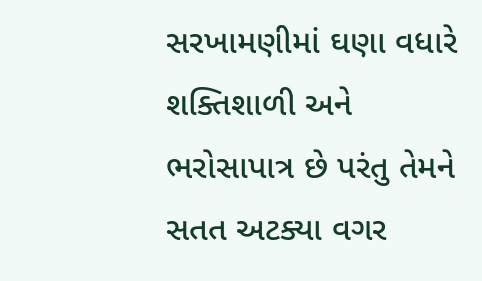સરખામણીમાં ઘણા વધારે શક્તિશાળી અને ભરોસાપાત્ર છે પરંતુ તેમને સતત અટક્યા વગર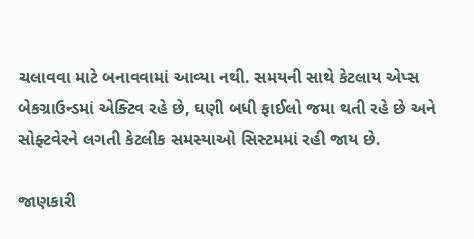ચલાવવા માટે બનાવવામાં આવ્યા નથી. સમયની સાથે કેટલાય એપ્સ બેકગ્રાઉન્ડમાં એક્ટિવ રહે છે, ઘણી બધી ફાઈલો જમા થતી રહે છે અને સોફ્ટવેરને લગતી કેટલીક સમસ્યાઓ સિસ્ટમમાં રહી જાય છે.

જાણકારી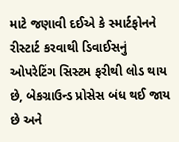માટે જણાવી દઈએ કે સ્માર્ટફોનને રીસ્ટાર્ટ કરવાથી ડિવાઈસનું ઓપરેટિંગ સિસ્ટમ ફરીથી લોડ થાય છે, બેકગ્રાઉન્ડ પ્રોસેસ બંધ થઈ જાય છે અને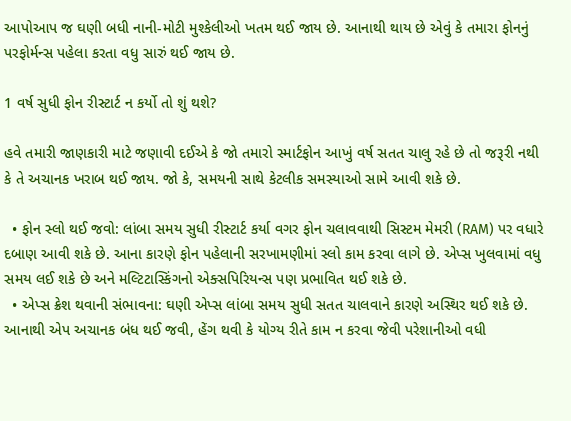આપોઆપ જ ઘણી બધી નાની-મોટી મુશ્કેલીઓ ખતમ થઈ જાય છે. આનાથી થાય છે એવું કે તમારા ફોનનું પરફોર્મન્સ પહેલા કરતા વધુ સારું થઈ જાય છે.

1 વર્ષ સુધી ફોન રીસ્ટાર્ટ ન કર્યો તો શું થશે?

હવે તમારી જાણકારી માટે જણાવી દઈએ કે જો તમારો સ્માર્ટફોન આખું વર્ષ સતત ચાલુ રહે છે તો જરૂરી નથી કે તે અચાનક ખરાબ થઈ જાય. જો કે, સમયની સાથે કેટલીક સમસ્યાઓ સામે આવી શકે છે.

  • ફોન સ્લો થઈ જવો: લાંબા સમય સુધી રીસ્ટાર્ટ કર્યા વગર ફોન ચલાવવાથી સિસ્ટમ મેમરી (RAM) પર વધારે દબાણ આવી શકે છે. આના કારણે ફોન પહેલાની સરખામણીમાં સ્લો કામ કરવા લાગે છે. એપ્સ ખુલવામાં વધુ સમય લઈ શકે છે અને મલ્ટિટાસ્કિંગનો એક્સપિરિયન્સ પણ પ્રભાવિત થઈ શકે છે.
  • એપ્સ ક્રેશ થવાની સંભાવના: ઘણી એપ્સ લાંબા સમય સુધી સતત ચાલવાને કારણે અસ્થિર થઈ શકે છે. આનાથી એપ અચાનક બંધ થઈ જવી, હેંગ થવી કે યોગ્ય રીતે કામ ન કરવા જેવી પરેશાનીઓ વધી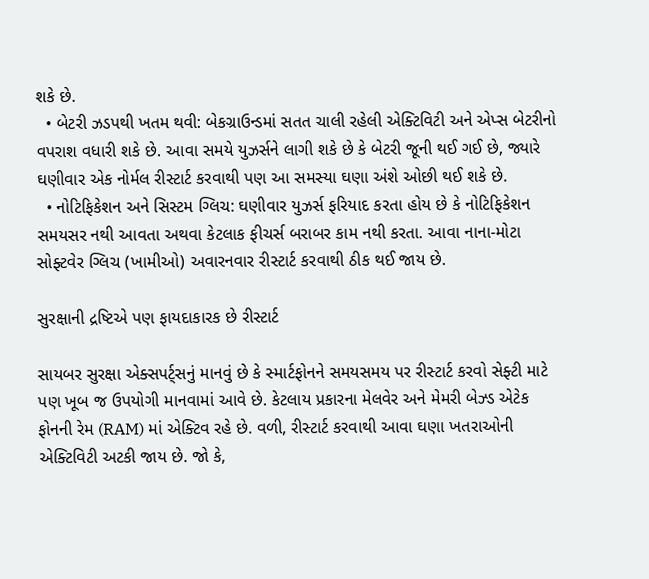શકે છે.
  • બેટરી ઝડપથી ખતમ થવી: બેકગ્રાઉન્ડમાં સતત ચાલી રહેલી એક્ટિવિટી અને એપ્સ બેટરીનો વપરાશ વધારી શકે છે. આવા સમયે યુઝર્સને લાગી શકે છે કે બેટરી જૂની થઈ ગઈ છે, જ્યારે ઘણીવાર એક નોર્મલ રીસ્ટાર્ટ કરવાથી પણ આ સમસ્યા ઘણા અંશે ઓછી થઈ શકે છે.
  • નોટિફિકેશન અને સિસ્ટમ ગ્લિચ: ઘણીવાર યુઝર્સ ફરિયાદ કરતા હોય છે કે નોટિફિકેશન સમયસર નથી આવતા અથવા કેટલાક ફીચર્સ બરાબર કામ નથી કરતા. આવા નાના-મોટા સોફ્ટવેર ગ્લિચ (ખામીઓ) અવારનવાર રીસ્ટાર્ટ કરવાથી ઠીક થઈ જાય છે.

સુરક્ષાની દ્રષ્ટિએ પણ ફાયદાકારક છે રીસ્ટાર્ટ

સાયબર સુરક્ષા એક્સપર્ટ્સનું માનવું છે કે સ્માર્ટફોનને સમયસમય પર રીસ્ટાર્ટ કરવો સેફ્ટી માટે પણ ખૂબ જ ઉપયોગી માનવામાં આવે છે. કેટલાય પ્રકારના મેલવેર અને મેમરી બેઝ્ડ એટેક ફોનની રેમ (RAM) માં એક્ટિવ રહે છે. વળી, રીસ્ટાર્ટ કરવાથી આવા ઘણા ખતરાઓની એક્ટિવિટી અટકી જાય છે. જો કે,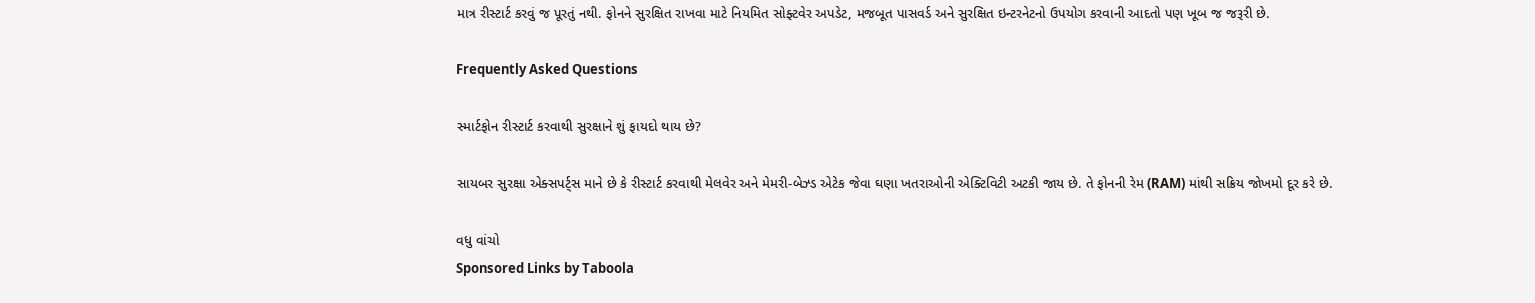માત્ર રીસ્ટાર્ટ કરવું જ પૂરતું નથી. ફોનને સુરક્ષિત રાખવા માટે નિયમિત સોફ્ટવેર અપડેટ, મજબૂત પાસવર્ડ અને સુરક્ષિત ઇન્ટરનેટનો ઉપયોગ કરવાની આદતો પણ ખૂબ જ જરૂરી છે.

Frequently Asked Questions

સ્માર્ટફોન રીસ્ટાર્ટ કરવાથી સુરક્ષાને શું ફાયદો થાય છે?

સાયબર સુરક્ષા એક્સપર્ટ્સ માને છે કે રીસ્ટાર્ટ કરવાથી મેલવેર અને મેમરી-બેઝ્ડ એટેક જેવા ઘણા ખતરાઓની એક્ટિવિટી અટકી જાય છે. તે ફોનની રેમ (RAM) માંથી સક્રિય જોખમો દૂર કરે છે.

વધુ વાંચો
Sponsored Links by Taboola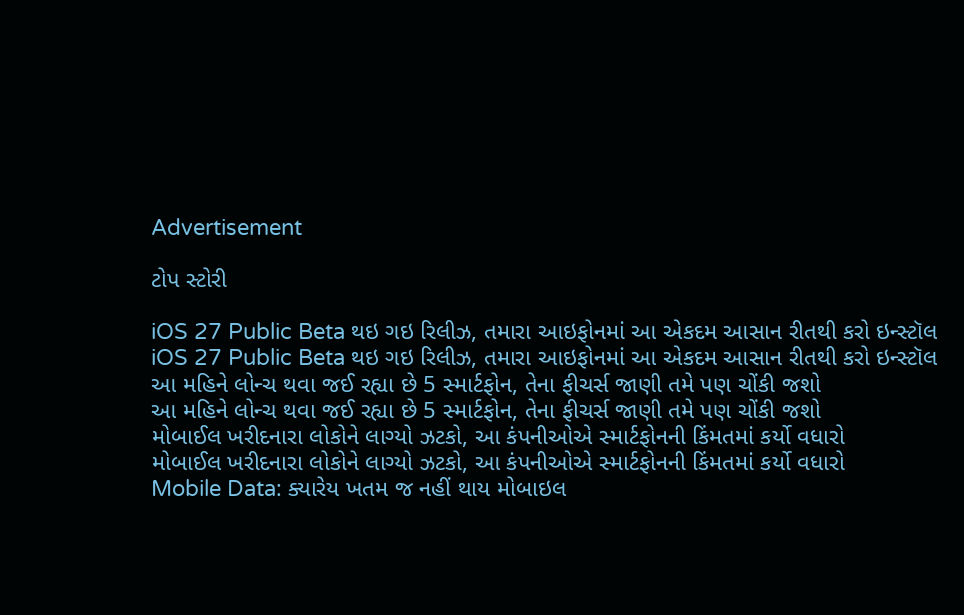Advertisement

ટોપ સ્ટોરી

iOS 27 Public Beta થઇ ગઇ રિલીઝ, તમારા આઇફોનમાં આ એકદમ આસાન રીતથી કરો ઇન્સ્ટૉલ
iOS 27 Public Beta થઇ ગઇ રિલીઝ, તમારા આઇફોનમાં આ એકદમ આસાન રીતથી કરો ઇન્સ્ટૉલ
આ મહિને લોન્ચ થવા જઈ રહ્યા છે 5 સ્માર્ટફોન, તેના ફીચર્સ જાણી તમે પણ ચોંકી જશો
આ મહિને લોન્ચ થવા જઈ રહ્યા છે 5 સ્માર્ટફોન, તેના ફીચર્સ જાણી તમે પણ ચોંકી જશો
મોબાઈલ ખરીદનારા લોકોને લાગ્યો ઝટકો, આ કંપનીઓએ સ્માર્ટફોનની કિંમતમાં કર્યો વધારો
મોબાઈલ ખરીદનારા લોકોને લાગ્યો ઝટકો, આ કંપનીઓએ સ્માર્ટફોનની કિંમતમાં કર્યો વધારો
Mobile Data: ક્યારેય ખતમ જ નહીં થાય મોબાઇલ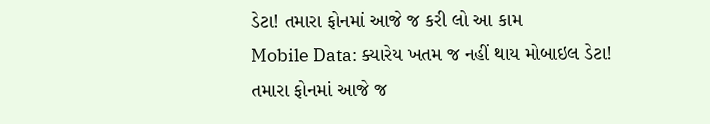ડેટા! તમારા ફોનમાં આજે જ કરી લો આ કામ
Mobile Data: ક્યારેય ખતમ જ નહીં થાય મોબાઇલ ડેટા! તમારા ફોનમાં આજે જ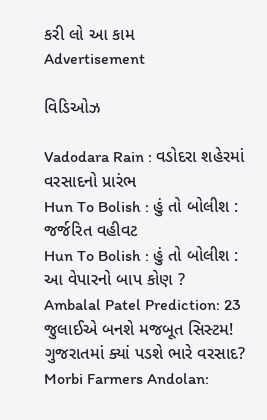કરી લો આ કામ
Advertisement

વિડિઓઝ

Vadodara Rain : વડોદરા શહેરમાં વરસાદનો પ્રારંભ
Hun To Bolish : હું તો બોલીશ : જર્જરિત વહીવટ
Hun To Bolish : હું તો બોલીશ : આ વેપારનો બાપ કોણ ?
Ambalal Patel Prediction: 23 જુલાઈએ બનશે મજબૂત સિસ્ટમ! ગુજરાતમાં ક્યાં પડશે ભારે વરસાદ?
Morbi Farmers Andolan: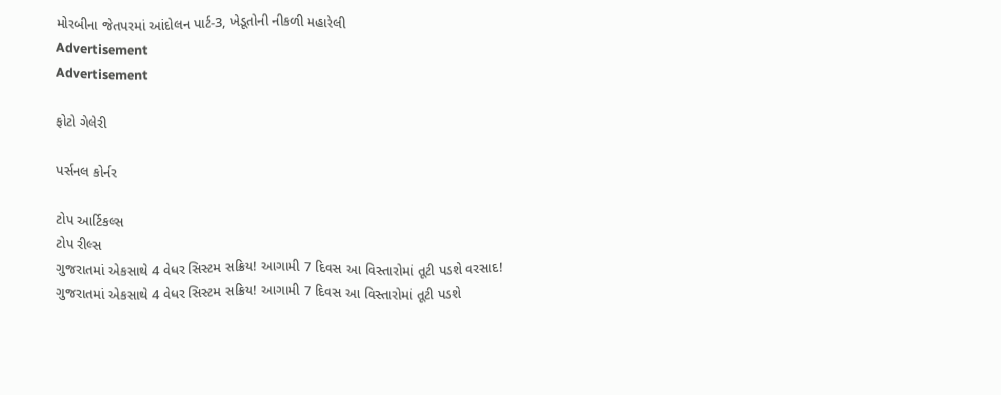મોરબીના જેતપરમાં આંદોલન પાર્ટ-3, ખેડૂતોની નીકળી મહારેલી
Advertisement
Advertisement

ફોટો ગેલેરી

પર્સનલ કોર્નર

ટોપ આર્ટિકલ્સ
ટોપ રીલ્સ
ગુજરાતમાં એકસાથે 4 વેધર સિસ્ટમ સક્રિય! આગામી 7 દિવસ આ વિસ્તારોમાં તૂટી પડશે વરસાદ!
ગુજરાતમાં એકસાથે 4 વેધર સિસ્ટમ સક્રિય! આગામી 7 દિવસ આ વિસ્તારોમાં તૂટી પડશે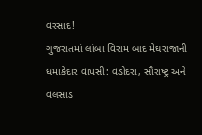વરસાદ!
ગુજરાતમાં લાંબા વિરામ બાદ મેઘરાજાની ધમાકેદાર વાપસી: વડોદરા, સૌરાષ્ટ્ર અને વલસાડ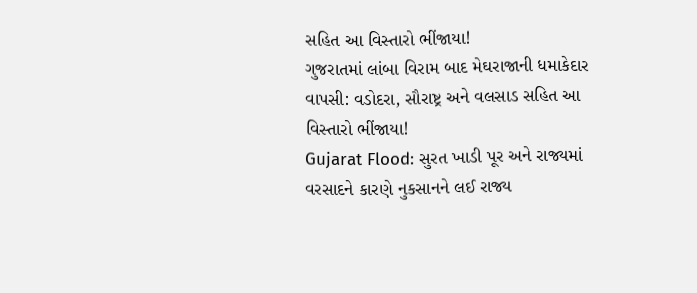સહિત આ વિસ્તારો ભીંજાયા!
ગુજરાતમાં લાંબા વિરામ બાદ મેઘરાજાની ધમાકેદાર વાપસી: વડોદરા, સૌરાષ્ટ્ર અને વલસાડ સહિત આ વિસ્તારો ભીંજાયા!
Gujarat Flood: સુરત ખાડી પૂર અને રાજ્યમાં વરસાદને કારણે નુકસાનને લઈ રાજ્ય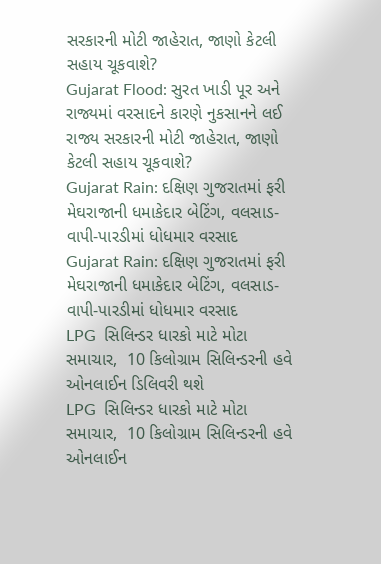સરકારની મોટી જાહેરાત, જાણો કેટલી સહાય ચૂકવાશે?
Gujarat Flood: સુરત ખાડી પૂર અને રાજ્યમાં વરસાદને કારણે નુકસાનને લઈ રાજ્ય સરકારની મોટી જાહેરાત, જાણો કેટલી સહાય ચૂકવાશે?
Gujarat Rain: દક્ષિણ ગુજરાતમાં ફરી મેઘરાજાની ધમાકેદાર બેટિંગ, વલસાડ-વાપી-પારડીમાં ધોધમાર વરસાદ
Gujarat Rain: દક્ષિણ ગુજરાતમાં ફરી મેઘરાજાની ધમાકેદાર બેટિંગ, વલસાડ-વાપી-પારડીમાં ધોધમાર વરસાદ
LPG  સિલિન્ડર ધારકો માટે મોટા સમાચાર,  10 કિલોગ્રામ સિલિન્ડરની હવે ઓનલાઈન ડિલિવરી થશે
LPG  સિલિન્ડર ધારકો માટે મોટા સમાચાર,  10 કિલોગ્રામ સિલિન્ડરની હવે ઓનલાઈન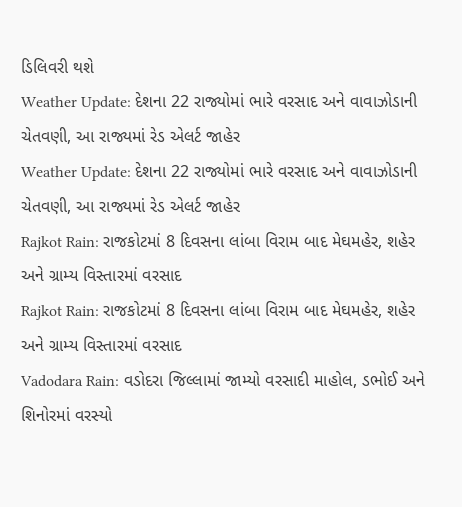ડિલિવરી થશે
Weather Update: દેશના 22 રાજ્યોમાં ભારે વરસાદ અને વાવાઝોડાની ચેતવણી, આ રાજ્યમાં રેડ એલર્ટ જાહેર
Weather Update: દેશના 22 રાજ્યોમાં ભારે વરસાદ અને વાવાઝોડાની ચેતવણી, આ રાજ્યમાં રેડ એલર્ટ જાહેર
Rajkot Rain: રાજકોટમાં 8 દિવસના લાંબા વિરામ બાદ મેઘમહેર, શહેર અને ગ્રામ્ય વિસ્તારમાં વરસાદ
Rajkot Rain: રાજકોટમાં 8 દિવસના લાંબા વિરામ બાદ મેઘમહેર, શહેર અને ગ્રામ્ય વિસ્તારમાં વરસાદ
Vadodara Rain: વડોદરા જિલ્લામાં જામ્યો વરસાદી માહોલ, ડભોઈ અને શિનોરમાં વરસ્યો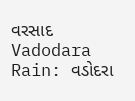વરસાદ
Vadodara Rain: વડોદરા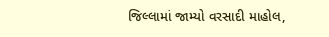જિલ્લામાં જામ્યો વરસાદી માહોલ,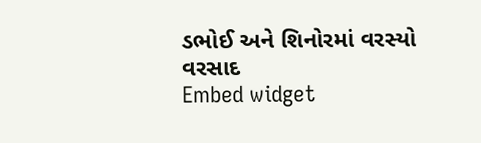ડભોઈ અને શિનોરમાં વરસ્યો વરસાદ
Embed widget